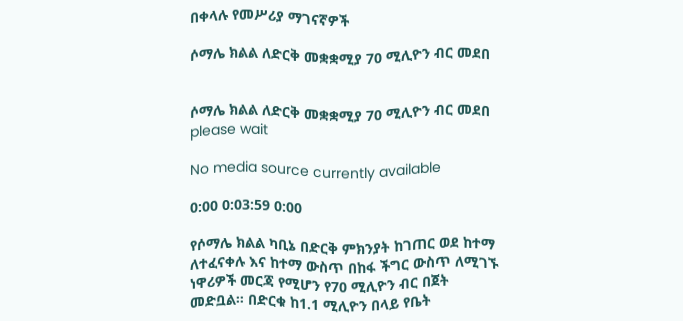በቀላሉ የመሥሪያ ማገናኛዎች

ሶማሌ ክልል ለድርቅ መቋቋሚያ 70 ሚሊዮን ብር መደበ


ሶማሌ ክልል ለድርቅ መቋቋሚያ 70 ሚሊዮን ብር መደበ
please wait

No media source currently available

0:00 0:03:59 0:00

የሶማሌ ክልል ካቢኔ በድርቅ ምክንያት ከገጠር ወደ ከተማ ለተፈናቀሉ እና ከተማ ውስጥ በከፋ ችግር ውስጥ ለሚገኙ ነዋሪዎች መርጃ የሚሆን የ70 ሚሊዮን ብር በጀት መድቧል። በድርቁ ከ1.1 ሚሊዮን በላይ የቤት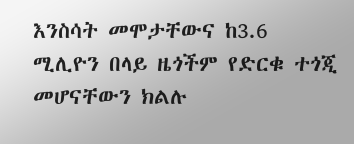እንስሳት መሞታቸውና ከ3.6 ሚሊዮን በላይ ዜጎችም የድርቁ ተጎጂ መሆናቸውን ክልሉ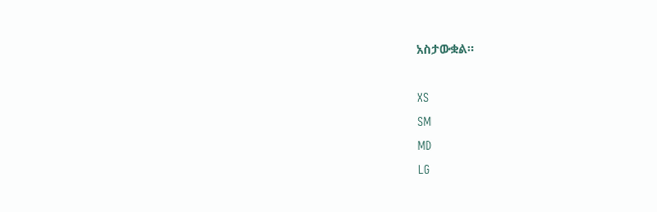አስታውቋል።

XS
SM
MD
LG